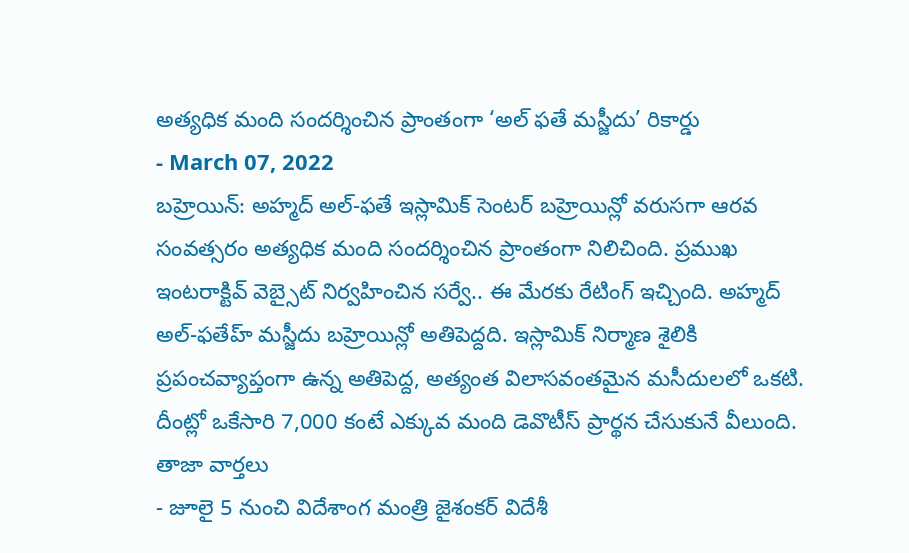అత్యధిక మంది సందర్శించిన ప్రాంతంగా ‘అల్ ఫతే మస్జీదు’ రికార్డు
- March 07, 2022
బహ్రెయిన్: అహ్మద్ అల్-ఫతే ఇస్లామిక్ సెంటర్ బహ్రెయిన్లో వరుసగా ఆరవ సంవత్సరం అత్యధిక మంది సందర్శించిన ప్రాంతంగా నిలిచింది. ప్రముఖ ఇంటరాక్టివ్ వెబ్సైట్ నిర్వహించిన సర్వే.. ఈ మేరకు రేటింగ్ ఇచ్చింది. అహ్మద్ అల్-ఫతేహ్ మస్జీదు బహ్రెయిన్లో అతిపెద్దది. ఇస్లామిక్ నిర్మాణ శైలికి ప్రపంచవ్యాప్తంగా ఉన్న అతిపెద్ద, అత్యంత విలాసవంతమైన మసీదులలో ఒకటి. దీంట్లో ఒకేసారి 7,000 కంటే ఎక్కువ మంది డెవొటీస్ ప్రార్థన చేసుకునే వీలుంది.
తాజా వార్తలు
- జూలై 5 నుంచి విదేశాంగ మంత్రి జైశంకర్ విదేశీ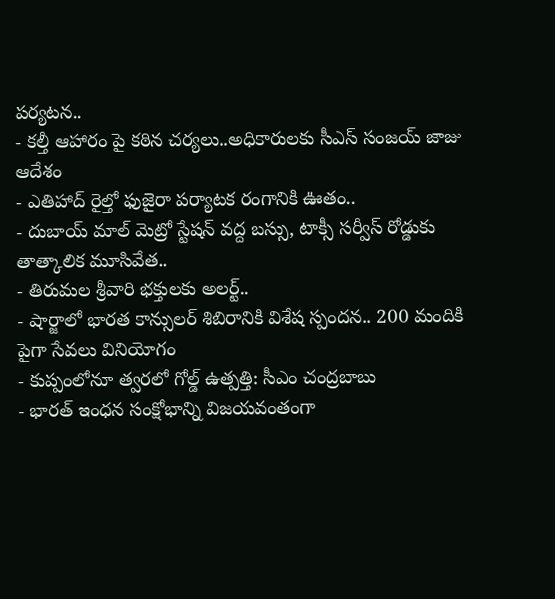పర్యటన..
- కల్తీ ఆహారం పై కఠిన చర్యలు..అధికారులకు సీఎస్ సంజయ్ జాజు ఆదేశం
- ఎతిహాద్ రైల్తో ఫుజైరా పర్యాటక రంగానికి ఊతం..
- దుబాయ్ మాల్ మెట్రో స్టేషన్ వద్ద బస్సు, టాక్సీ సర్వీస్ రోడ్డుకు తాత్కాలిక మూసివేత..
- తిరుమల శ్రీవారి భక్తులకు అలర్ట్..
- షార్జాలో భారత కాన్సులర్ శిబిరానికి విశేష స్పందన.. 200 మందికి పైగా సేవలు వినియోగం
- కుప్పంలోనూ త్వరలో గోల్డ్ ఉత్పత్తి: సీఎం చంద్రబాబు
- భారత్ ఇంధన సంక్షోభాన్ని విజయవంతంగా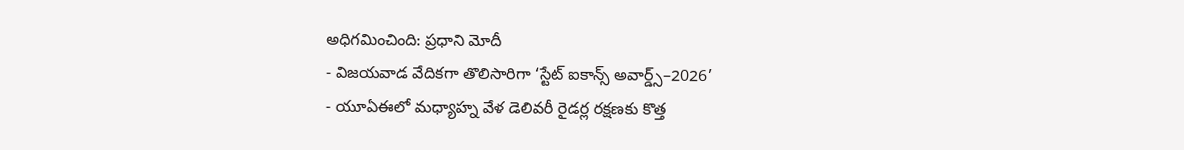అధిగమించింది: ప్రధాని మోదీ
- విజయవాడ వేదికగా తొలిసారిగా ‘స్టేట్ ఐకాన్స్ అవార్డ్స్–2026’
- యూఏఈలో మధ్యాహ్న వేళ డెలివరీ రైడర్ల రక్షణకు కొత్త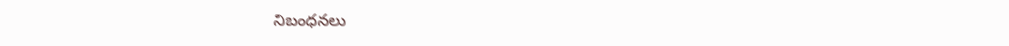నిబంధనలు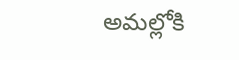అమల్లోకి